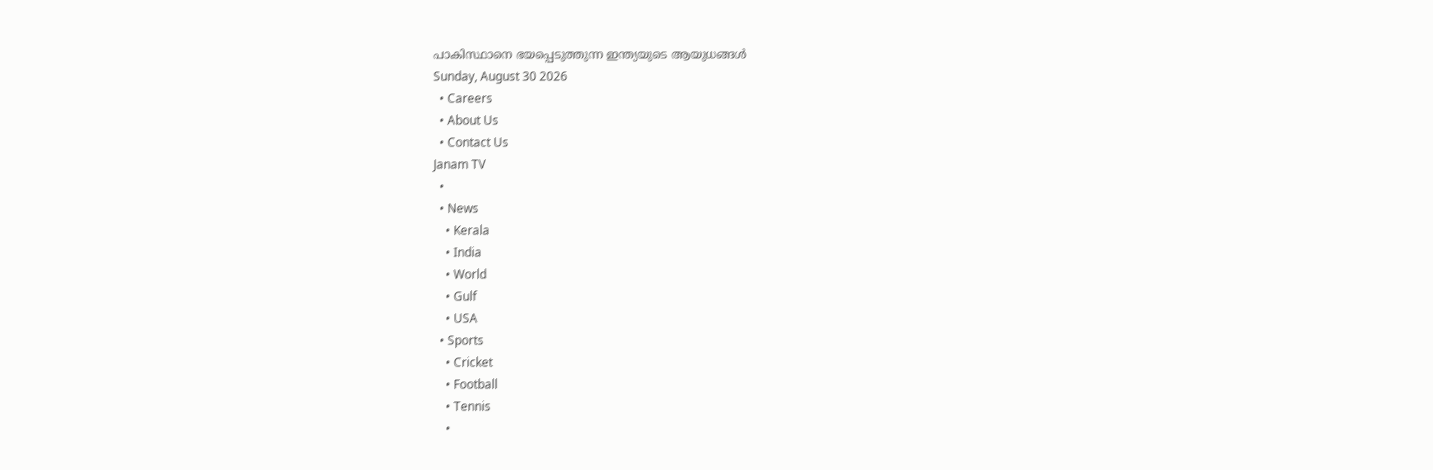പാകിസ്ഥാനെ ഭയപ്പെടുത്തുന്ന ഇന്ത്യയുടെ ആയുധങ്ങൾ
Sunday, August 30 2026
  • Careers
  • About Us
  • Contact Us
Janam TV
  •
  • News
    • Kerala
    • India
    • World
    • Gulf
    • USA
  • Sports
    • Cricket
    • Football
    • Tennis
    •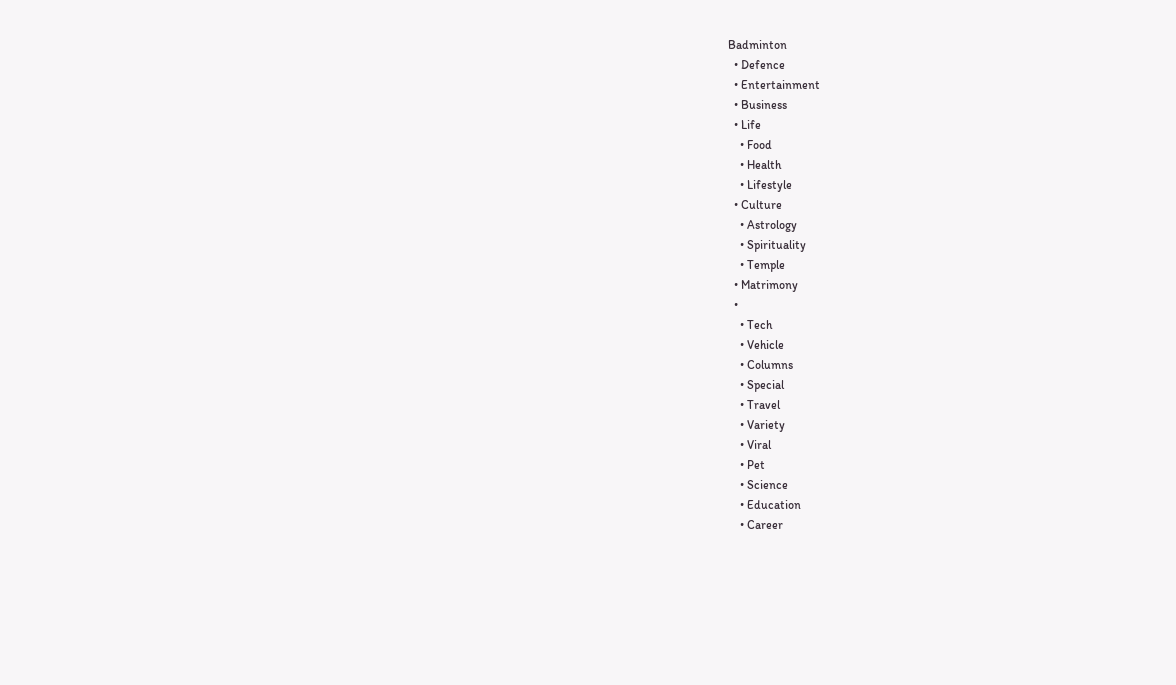Badminton
  • Defence
  • Entertainment
  • Business
  • Life
    • Food
    • Health
    • Lifestyle
  • Culture
    • Astrology
    • Spirituality
    • Temple
  • Matrimony
  •
    • Tech
    • Vehicle
    • Columns
    • Special
    • Travel
    • Variety
    • Viral
    • Pet
    • Science
    • Education
    • Career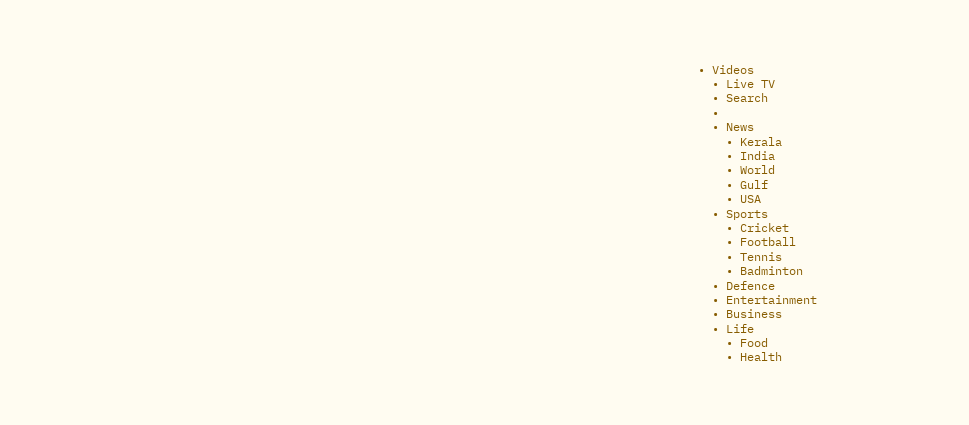• Videos
  • Live TV
  • Search
  •
  • News
    • Kerala
    • India
    • World
    • Gulf
    • USA
  • Sports
    • Cricket
    • Football
    • Tennis
    • Badminton
  • Defence
  • Entertainment
  • Business
  • Life
    • Food
    • Health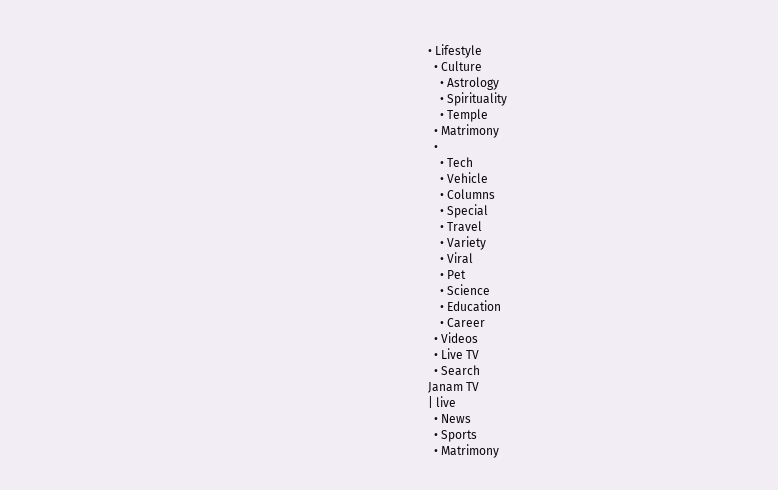• Lifestyle
  • Culture
    • Astrology
    • Spirituality
    • Temple
  • Matrimony
  •
    • Tech
    • Vehicle
    • Columns
    • Special
    • Travel
    • Variety
    • Viral
    • Pet
    • Science
    • Education
    • Career
  • Videos
  • Live TV
  • Search
Janam TV
| live
  • News
  • Sports
  • Matrimony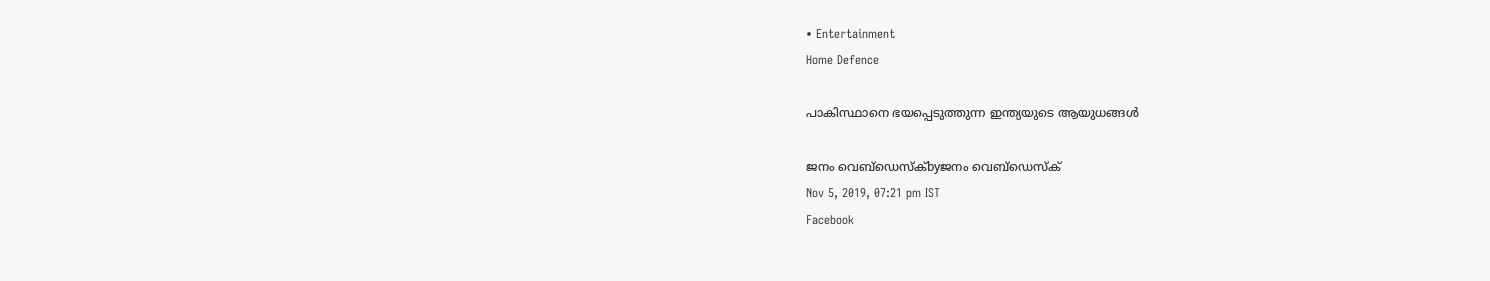• Entertainment
Home Defence

പാകിസ്ഥാനെ ഭയപ്പെടുത്തുന്ന ഇന്ത്യയുടെ ആയുധങ്ങൾ

ജനം വെബ്‌ഡെസ്ക്byജനം വെബ്‌ഡെസ്ക്
Nov 5, 2019, 07:21 pm IST
Facebook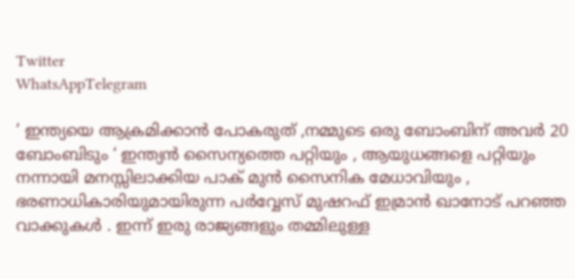Twitter
WhatsAppTelegram

‘ ഇന്ത്യയെ ആക്രമിക്കാൻ പോകരുത് ,നമ്മുടെ ഒരു ബോംബിന് അവർ 20 ബോംബിടും ‘ ഇന്ത്യൻ സൈന്യത്തെ പറ്റിയും , ആയുധങ്ങളെ പറ്റിയും നന്നായി മനസ്സിലാക്കിയ പാക് മുൻ സൈനിക മേധാവിയും , ഭരണാധികാരിയുമായിരുന്ന പർവ്വേസ് മുഷറഫ് ഇമ്രാൻ ഖാനോട് പറഞ്ഞ വാക്കുകൾ . ഇന്ന് ഇരു രാജ്യങ്ങളും തമ്മിലുള്ള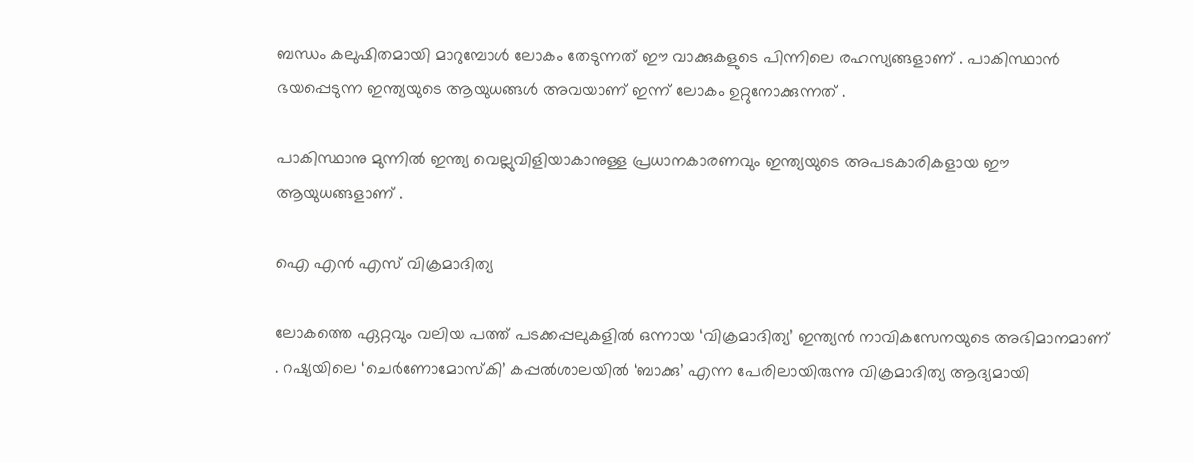ബന്ധം കലുഷിതമായി മാറുമ്പോൾ ലോകം തേടുന്നത് ഈ വാക്കുകളുടെ പിന്നിലെ രഹസ്യങ്ങളാണ് . പാകിസ്ഥാൻ ഭയപ്പെടുന്ന ഇന്ത്യയുടെ ആയുധങ്ങൾ അവയാണ് ഇന്ന് ലോകം ഉറ്റുനോക്കുന്നത് .

പാകിസ്ഥാനു മുന്നിൽ ഇന്ത്യ വെല്ലുവിളിയാകാനുള്ള പ്രധാനകാരണവും ഇന്ത്യയുടെ അപടകാരികളായ ഈ ആയുധങ്ങളാണ് .

ഐ എൻ എസ് വിക്രമാദിത്യ

ലോകത്തെ ഏറ്റവും വലിയ പത്ത് പടക്കപ്പലുകളില്‍ ഒന്നായ ‘വിക്രമാദിത്യ’ ഇന്ത്യന്‍ നാവികസേനയുടെ അഭിമാനമാണ് . റഷ്യയിലെ ‘ചെര്‍ണോമോസ്‌കി’ കപ്പല്‍ശാലയില്‍ ‘ബാക്കു’ എന്ന പേരിലായിരുന്നു വിക്രമാദിത്യ ആദ്യമായി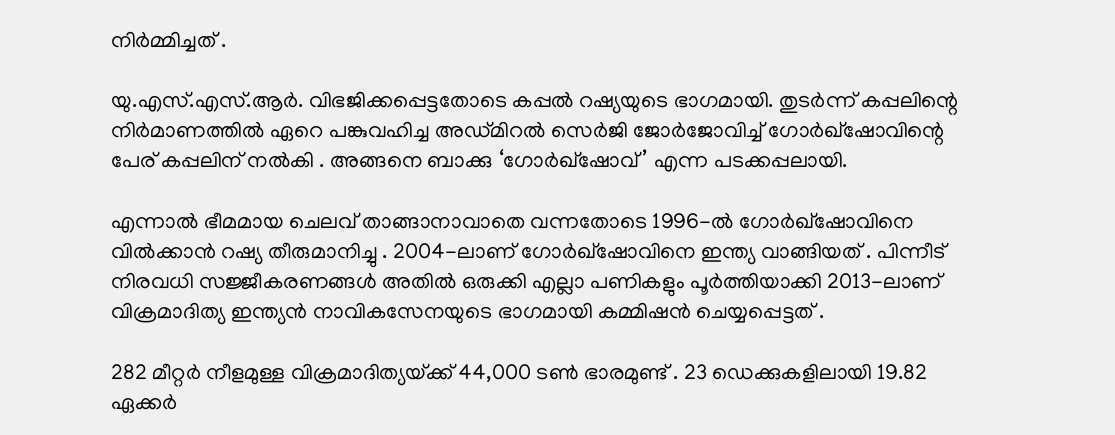നിർമ്മിച്ചത് .

യു.എസ്.എസ്.ആര്‍. വിഭജിക്കപ്പെട്ടതോടെ കപ്പല്‍ റഷ്യയുടെ ഭാഗമായി. തുടർന്ന് കപ്പലിന്റെ നിര്‍മാണത്തില്‍ ഏറെ പങ്കുവഹിച്ച അഡ്മിറല്‍ സെര്‍ജി ജോര്‍ജോവിച്ച് ഗോര്‍ഖ്ഷോവിന്റെ പേര് കപ്പലിന് നൽകി . അങ്ങനെ ബാക്കു ‘ഗോര്‍ഖ്ഷോവ്’ എന്ന പടക്കപ്പലായി.

എന്നാല്‍ ഭീമമായ ചെലവ് താങ്ങാനാവാതെ വന്നതോടെ 1996-ല്‍ ഗോര്‍ഖ്ഷോവിനെ വില്‍ക്കാന്‍ റഷ്യ തീരുമാനിച്ചു . 2004-ലാണ് ഗോര്‍ഖ്ഷോവിനെ ഇന്ത്യ വാങ്ങിയത് . പിന്നീട് നിരവധി സജ്ജീകരണങ്ങൾ അതിൽ ഒരുക്കി എല്ലാ പണികളും പൂര്‍ത്തിയാക്കി 2013-ലാണ് വിക്രമാദിത്യ ഇന്ത്യന്‍ നാവികസേനയുടെ ഭാഗമായി കമ്മിഷന്‍ ചെയ്യപ്പെട്ടത് .

282 മീറ്റർ നീളമുള്ള വിക്രമാദിത്യയ്‌ക്ക് 44,000 ടൺ ഭാരമുണ്ട് . 23 ഡെക്കുകളിലായി 19.82 ഏക്കര്‍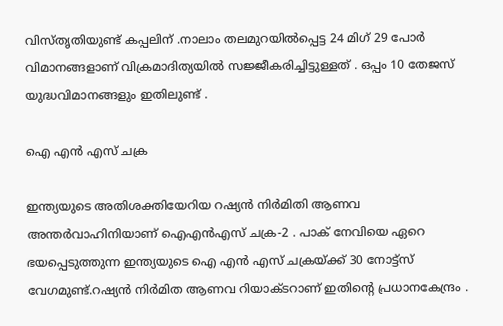വിസ്തൃതിയുണ്ട് കപ്പലിന് .നാലാം തലമുറയില്‍പ്പെട്ട 24 മിഗ് 29 പോര്‍ വിമാനങ്ങളാണ് വിക്രമാദിത്യയിൽ സജ്ജീകരിച്ചിട്ടുള്ളത് . ഒപ്പം 10 തേജസ് യുദ്ധവിമാനങ്ങളും ഇതിലുണ്ട് .

ഐ എൻ എസ് ചക്ര

ഇന്ത്യയുടെ അതിശക്തിയേറിയ റഷ്യൻ നിർമിതി ആണവ അന്തര്‍വാഹിനിയാണ് ഐഎന്‍എസ് ചക്ര-2 . പാക് നേവിയെ ഏറെ ഭയപ്പെടുത്തുന്ന ഇന്ത്യയുടെ ഐ എൻ എസ് ചക്രയ്‌ക്ക് 30 നോട്ട്‌സ് വേഗമുണ്ട്‌.റഷ്യന്‍ നിര്‍മിത ആണവ റിയാക്‌ടറാണ്‌ ഇതിന്റെ പ്രധാനകേന്ദ്രം .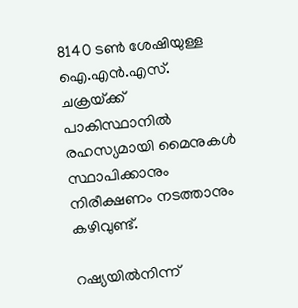8140 ടണ്‍ ശേഷിയുള്ള ഐ.എന്‍.എസ്‌. ചക്രയ്‌ക്ക് പാകിസ്ഥാനിൽ രഹസ്യമായി മൈനുകൾ സ്ഥാപിക്കാനും നിരീക്ഷണം നടത്താനും കഴിവുണ്ട്.

റഷ്യയിൽനിന്ന്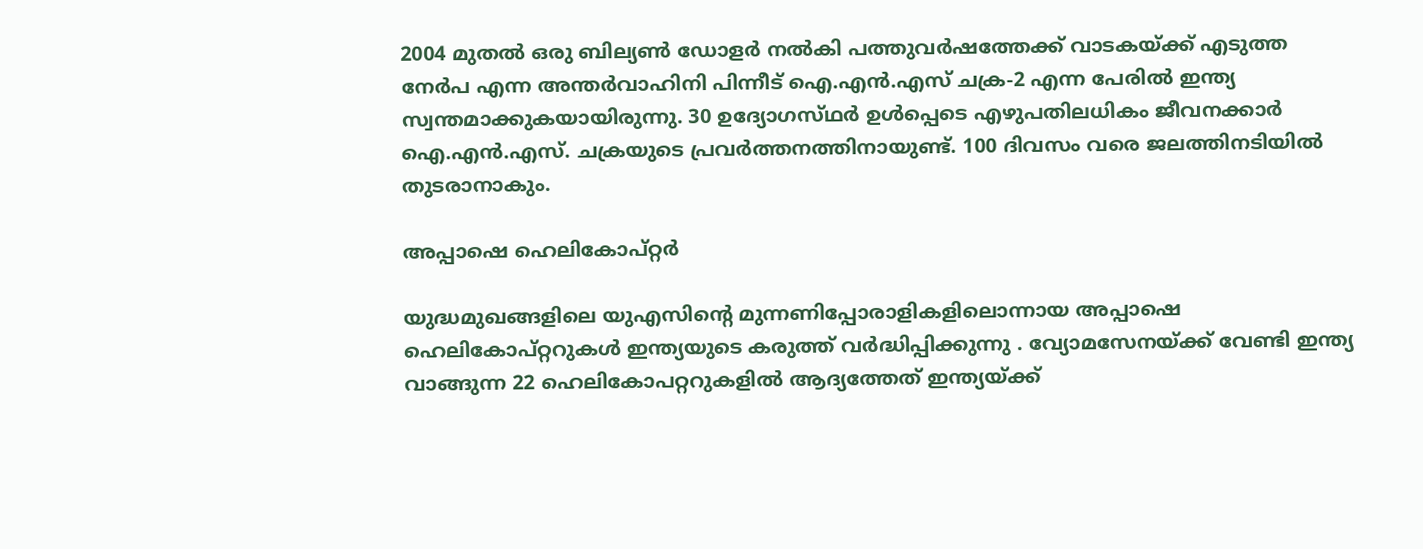2004 മുതൽ ഒരു ബില്യൺ ഡോളർ നൽകി പത്തുവർഷത്തേക്ക് വാടകയ്‌ക്ക് എടുത്ത നേർപ എന്ന അന്തർവാഹിനി പിന്നീട് ഐ.എൻ.എസ് ചക്ര-2 എന്ന പേരിൽ ഇന്ത്യ സ്വന്തമാക്കുകയായിരുന്നു. 30 ഉദ്യോഗസ്‌ഥര്‍ ഉള്‍പ്പെടെ എഴുപതിലധികം ജീവനക്കാര്‍ ഐ.എന്‍.എസ്‌. ചക്രയുടെ പ്രവര്‍ത്തനത്തിനായുണ്ട്‌. 100 ദിവസം വരെ ജലത്തിനടിയില്‍ തുടരാനാകും.

അപ്പാഷെ ഹെലികോപ്റ്റർ

യുദ്ധമുഖങ്ങളിലെ യുഎസിന്റെ മുന്നണിപ്പോരാളികളിലൊന്നായ അപ്പാഷെ ഹെലികോപ്റ്ററുകള്‍ ഇന്ത്യയുടെ കരുത്ത് വർദ്ധിപ്പിക്കുന്നു . വ്യോമസേനയ്‌ക്ക് വേണ്ടി ഇന്ത്യ വാങ്ങുന്ന 22 ഹെലികോപറ്ററുകളില്‍ ആദ്യത്തേത് ഇന്ത്യയ്‌ക്ക്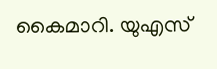കൈമാറി. യുഎസ്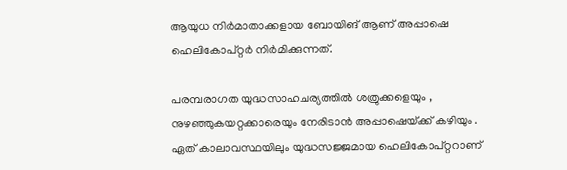ആയുധ നിര്‍മാതാക്കളായ ബോയിങ് ആണ് അപ്പാഷെ ഹെലികോപ്റ്റര്‍ നിര്‍മിക്കുന്നത്.

പരമ്പരാഗത യുദ്ധസാഹചര്യത്തിൽ ശത്രുക്കളെയും , നുഴഞ്ഞുകയറ്റക്കാരെയും നേരിടാൻ അപ്പാഷെയ്‌ക്ക് കഴിയും . ഏത് കാലാവസ്ഥയിലും യുദ്ധസജ്ജമായ ഹെലികോപ്റ്ററാണ്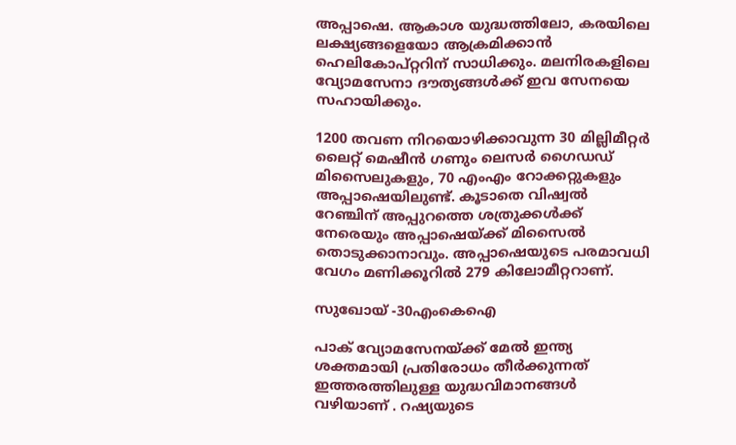അപ്പാഷെ. ആകാശ യുദ്ധത്തിലോ, കരയിലെ ലക്ഷ്യങ്ങളെയോ ആക്രമിക്കാന്‍ ഹെലികോപ്റ്ററിന് സാധിക്കും. മലനിരകളിലെ വ്യോമസേനാ ദൗത്യങ്ങള്‍ക്ക് ഇവ സേനയെ സഹായിക്കും.

1200 തവണ നിറയൊഴിക്കാവുന്ന 30 മില്ലിമീറ്റർ ലൈറ്റ് മെഷീൻ ഗണും ലെസർ ഗൈഡഡ് മിസൈലുകളും, 70 എംഎം റോക്കറ്റുകളും അപ്പാഷെയിലുണ്ട്. കൂടാതെ വിഷ്വൽ റേഞ്ചിന് അപ്പുറത്തെ ശത്രുക്കൾക്ക് നേരെയും അപ്പാഷെയ്‌ക്ക് മിസൈൽ തൊടുക്കാനാവും. അപ്പാഷെയുടെ പരമാവധി വേഗം മണിക്കൂറിൽ 279 കിലോമീറ്ററാണ്.

സുഖോയ് -30എംകെഐ

പാക് വ്യോമസേനയ്‌ക്ക് മേൽ ഇന്ത്യ ശക്തമായി പ്രതിരോധം തീർക്കുന്നത് ഇത്തരത്തിലുള്ള യുദ്ധവിമാനങ്ങൾ വഴിയാണ് . റഷ്യയുടെ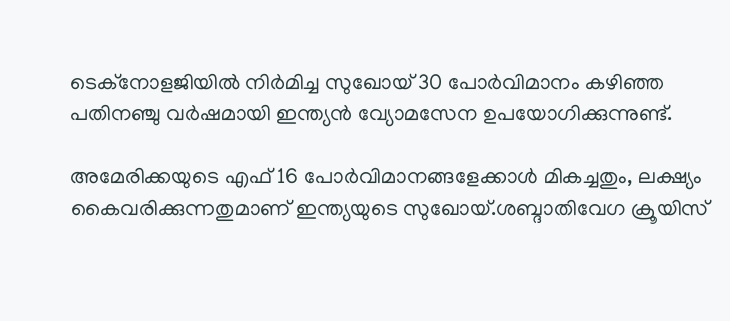ടെക്നോളജിയിൽ നിർമിച്ച സുഖോയ് 30 പോർവിമാനം കഴിഞ്ഞ പതിനഞ്ചു വർഷമായി ഇന്ത്യൻ വ്യോമസേന ഉപയോഗിക്കുന്നുണ്ട്.

അമേരിക്കയുടെ എഫ് 16 പോർവിമാനങ്ങളേക്കാൾ മികച്ചതും, ലക്ഷ്യം കൈവരിക്കുന്നതുമാണ് ഇന്ത്യയുടെ സുഖോയ്.ശബ്ദാതിവേഗ ക്രൂയിസ്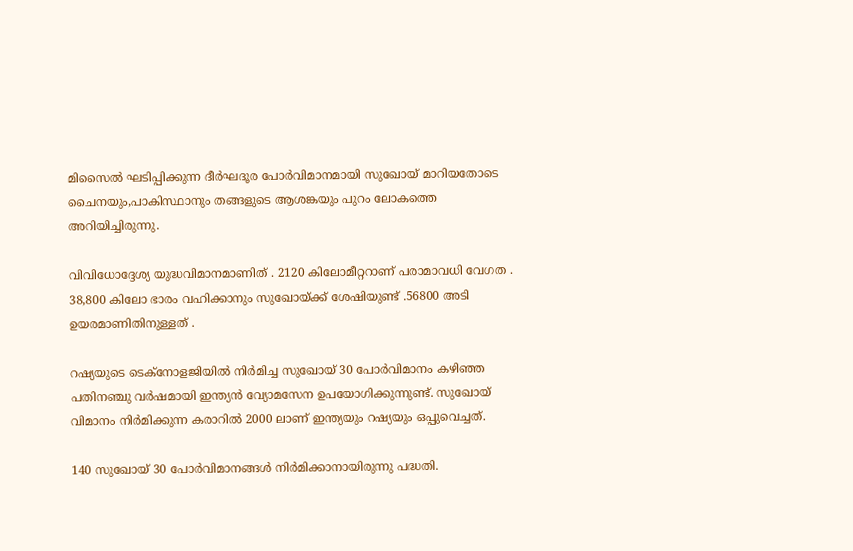മിസൈൽ ഘടിപ്പിക്കുന്ന ദീർഘദൂര പോർവിമാനമായി സുഖോയ് മാറിയതോടെ ചൈനയും,പാകിസ്ഥാനും തങ്ങളുടെ ആശങ്കയും പുറം ലോകത്തെ അറിയിച്ചിരുന്നു.

വിവിധോദ്ദേശ്യ യുദ്ധവിമാനമാണിത് . 2120 കിലോമീറ്ററാണ് പരാമാവധി വേഗത . 38,800 കിലോ ഭാരം വഹിക്കാനും സുഖോയ്‌ക്ക് ശേഷിയുണ്ട് .56800 അടി ഉയരമാണിതിനുള്ളത് .

റഷ്യയുടെ ടെക്നോളജിയിൽ നിർമിച്ച സുഖോയ് 30 പോർവിമാനം കഴിഞ്ഞ പതിനഞ്ചു വർഷമായി ഇന്ത്യൻ വ്യോമസേന ഉപയോഗിക്കുന്നുണ്ട്. സുഖോയ് വിമാനം നിർമിക്കുന്ന കരാറിൽ 2000 ലാണ് ഇന്ത്യയും റഷ്യയും ഒപ്പുവെച്ചത്.

140 സുഖോയ് 30 പോർവിമാനങ്ങൾ നിർമിക്കാനായിരുന്നു പദ്ധതി.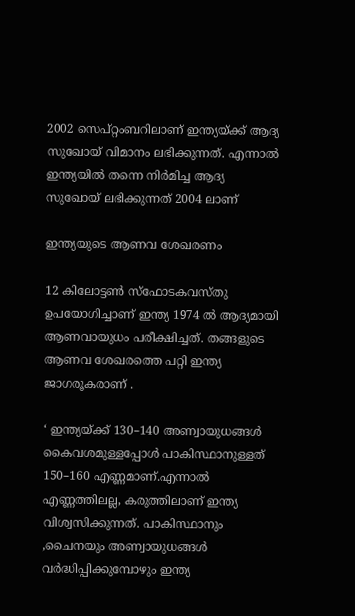2002 സെപ്റ്റംബറിലാണ് ഇന്ത്യയ്‌ക്ക് ആദ്യ സുഖോയ് വിമാനം ലഭിക്കുന്നത്. എന്നാൽ ഇന്ത്യയിൽ തന്നെ നിർമിച്ച ആദ്യ സുഖോയ് ലഭിക്കുന്നത് 2004 ലാണ്

ഇന്ത്യയുടെ ആണവ ശേഖരണം

12 കിലോട്ടൺ സ്ഫോടകവസ്തു ഉപയോഗിച്ചാണ് ഇന്ത്യ 1974 ൽ ആദ്യമായി ആണവായുധം പരീക്ഷിച്ചത്. തങ്ങളുടെ ആണവ ശേഖരത്തെ പറ്റി ഇന്ത്യ ജാഗരൂകരാണ് .

‘ ഇന്ത്യയ്‌ക്ക് 130–140 അണ്വായുധങ്ങൾ കൈവശമുള്ളപ്പോൾ പാകിസ്ഥാനുള്ളത് 150–160 എണ്ണമാണ്.എന്നാൽ എണ്ണത്തിലല്ല, കരുത്തിലാണ് ഇന്ത്യ വിശ്വസിക്കുന്നത്. പാകിസ്ഥാനും ,ചൈനയും അണ്വായുധങ്ങൾ വർദ്ധിപ്പിക്കുമ്പോഴും ഇന്ത്യ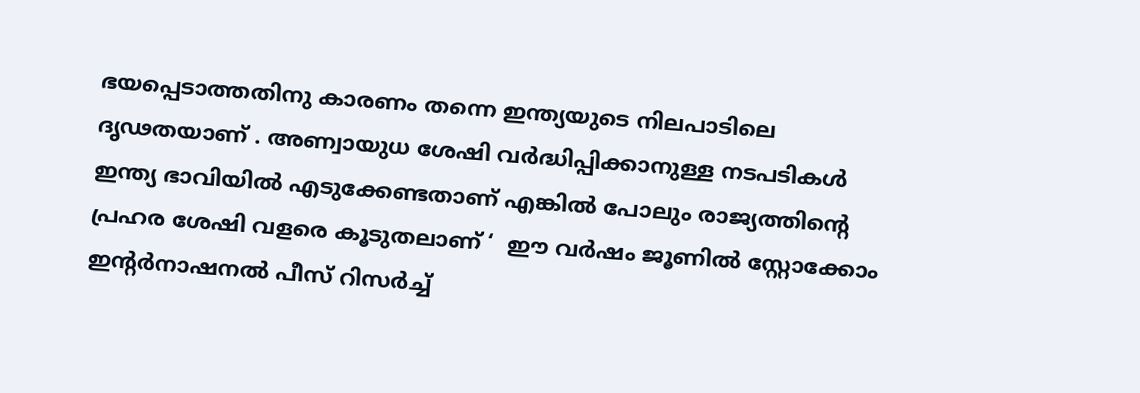ഭയപ്പെടാത്തതിനു കാരണം തന്നെ ഇന്ത്യയുടെ നിലപാടിലെ ദൃഢതയാണ് . അണ്വായുധ ശേഷി വർദ്ധിപ്പിക്കാനുള്ള നടപടികൾ ഇന്ത്യ ഭാവിയിൽ എടുക്കേണ്ടതാണ് എങ്കിൽ പോലും രാജ്യത്തിന്റെ പ്രഹര ശേഷി വളരെ കൂടുതലാണ് ‘  ഈ വർഷം ജൂണിൽ സ്റ്റോക്കോം ഇന്റർനാഷനൽ പീസ് റിസർച്ച്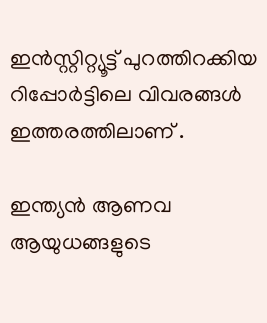ഇൻസ്റ്റിറ്റ്യൂട്ട് പുറത്തിറക്കിയ റിപ്പോർട്ടിലെ വിവരങ്ങൾ ഇത്തരത്തിലാണ് .

ഇന്ത്യൻ ആണവ ആയുധങ്ങളുടെ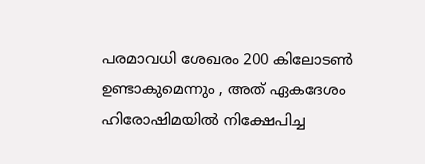പരമാവധി ശേഖരം 200 കിലോടൺ ഉണ്ടാകുമെന്നും , അത് ഏകദേശം ഹിരോഷിമയിൽ നിക്ഷേപിച്ച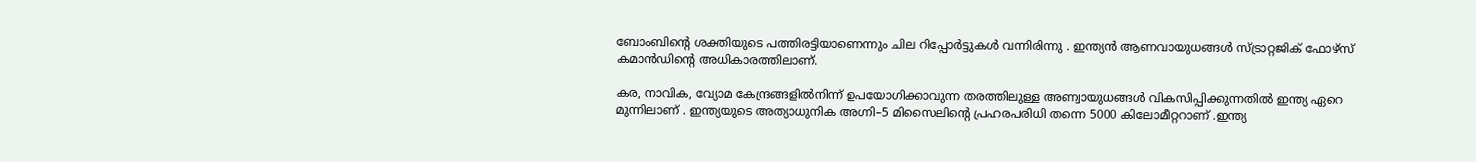ബോംബിന്റെ ശക്തിയുടെ പത്തിരട്ടിയാണെന്നും ചില റിപ്പോർട്ടുകൾ വന്നിരിന്നു . ഇന്ത്യൻ ആണവായുധങ്ങൾ സ്ട്രാറ്റജിക് ഫോഴ്‌സ് കമാൻഡിന്റെ അധികാരത്തിലാണ്.

കര, നാവിക, വ്യോമ കേന്ദ്രങ്ങളിൽനിന്ന് ഉപയോഗിക്കാവുന്ന തരത്തിലുള്ള അണ്വായുധങ്ങൾ വികസിപ്പിക്കുന്നതിൽ ഇന്ത്യ ഏറെ മുന്നിലാണ് . ഇന്ത്യയുടെ അത്യാധുനിക അഗ്നി–5 മിസൈലിന്റെ പ്രഹരപരിധി തന്നെ 5000 കിലോമീറ്ററാണ് .ഇന്ത്യ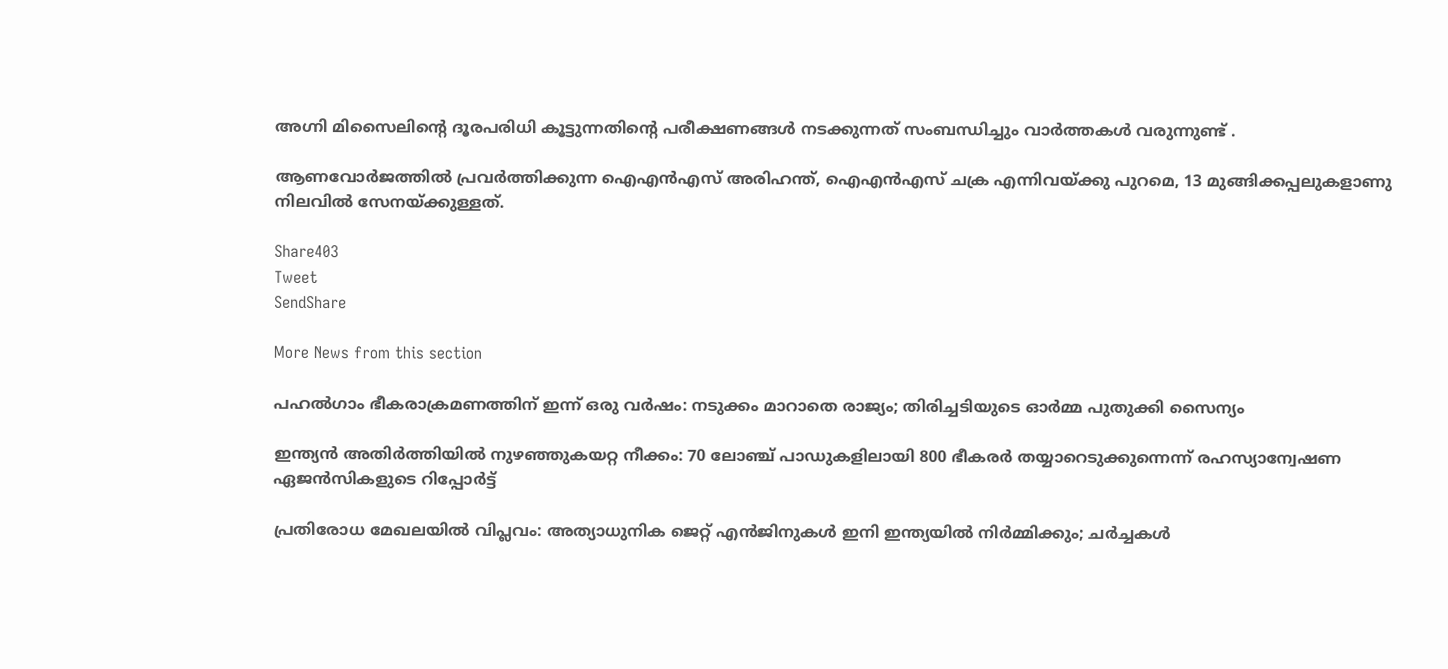അഗ്നി മിസൈലിന്റെ ദൂരപരിധി കൂട്ടുന്നതിന്റെ പരീക്ഷണങ്ങൾ നടക്കുന്നത് സംബന്ധിച്ചും വാർത്തകൾ വരുന്നുണ്ട് .

ആണവോർജത്തിൽ പ്രവർത്തിക്കുന്ന ഐഎൻഎസ് അരിഹന്ത്, ഐഎൻഎസ് ചക്ര എന്നിവയ്‌ക്കു പുറമെ, 13 മുങ്ങിക്കപ്പലുകളാണു നിലവിൽ സേനയ്‌ക്കുള്ളത്.

Share403
Tweet
SendShare

More News from this section

പഹൽഗാം ഭീകരാക്രമണത്തിന് ഇന്ന് ഒരു വർഷം: നടുക്കം മാറാതെ രാജ്യം; തിരിച്ചടിയുടെ ഓർമ്മ പുതുക്കി സൈന്യം

ഇന്ത്യൻ അതിർത്തിയിൽ നുഴഞ്ഞുകയറ്റ നീക്കം: 70 ലോഞ്ച് പാഡുകളിലായി 800 ഭീകരർ തയ്യാറെടുക്കുന്നെന്ന് രഹസ്യാന്വേഷണ ഏജൻസികളുടെ റിപ്പോർട്ട്

പ്രതിരോധ മേഖലയിൽ വിപ്ലവം: അത്യാധുനിക ജെറ്റ് എൻജിനുകൾ ഇനി ഇന്ത്യയിൽ നിർമ്മിക്കും; ചർച്ചകൾ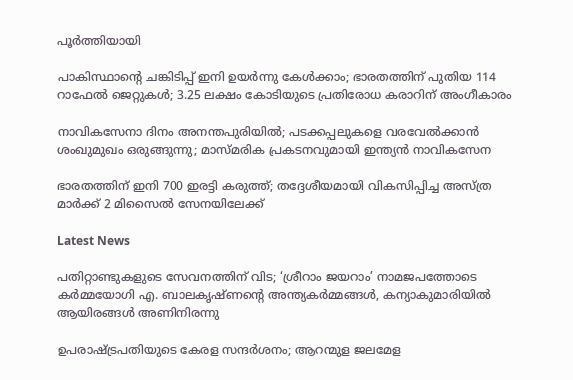പൂർത്തിയായി

പാകിസ്ഥാന്റെ ചങ്കിടിപ്പ് ഇനി ഉയർന്നു കേൾക്കാം; ഭാരതത്തിന് പുതിയ 114 റാഫേൽ ജെറ്റുകൾ; 3.25 ലക്ഷം കോടിയുടെ പ്രതിരോധ കരാറിന് അംഗീകാരം

നാവികസേനാ ദിനം അനന്തപുരിയിൽ; പടക്കപ്പലുകളെ വരവേൽക്കാൻ ശംഖുമുഖം ഒരുങ്ങുന്നു; മാസ്മരിക പ്രകടനവുമായി ഇന്ത്യൻ നാവികസേന

ഭാരതത്തിന് ഇനി 700 ഇരട്ടി കരുത്ത്; തദ്ദേശീയമായി വികസിപ്പിച്ച അസ്ത്ര മാര്‍ക്ക് 2 മിസൈൽ സേനയിലേക്ക്

Latest News

പതിറ്റാണ്ടുകളുടെ സേവനത്തിന് വിട; ‘ശ്രീറാം ജയറാം’ നാമജപത്തോടെ കര്‍മ്മയോഗി എ. ബാലകൃഷ്ണന്റെ അന്ത്യകര്‍മ്മങ്ങള്‍, കന്യാകുമാരിയില്‍ ആയിരങ്ങള്‍ അണിനിരന്നു

ഉപരാഷ്‌ട്രപതിയുടെ കേരള സന്ദർശനം; ആറന്മുള ജലമേള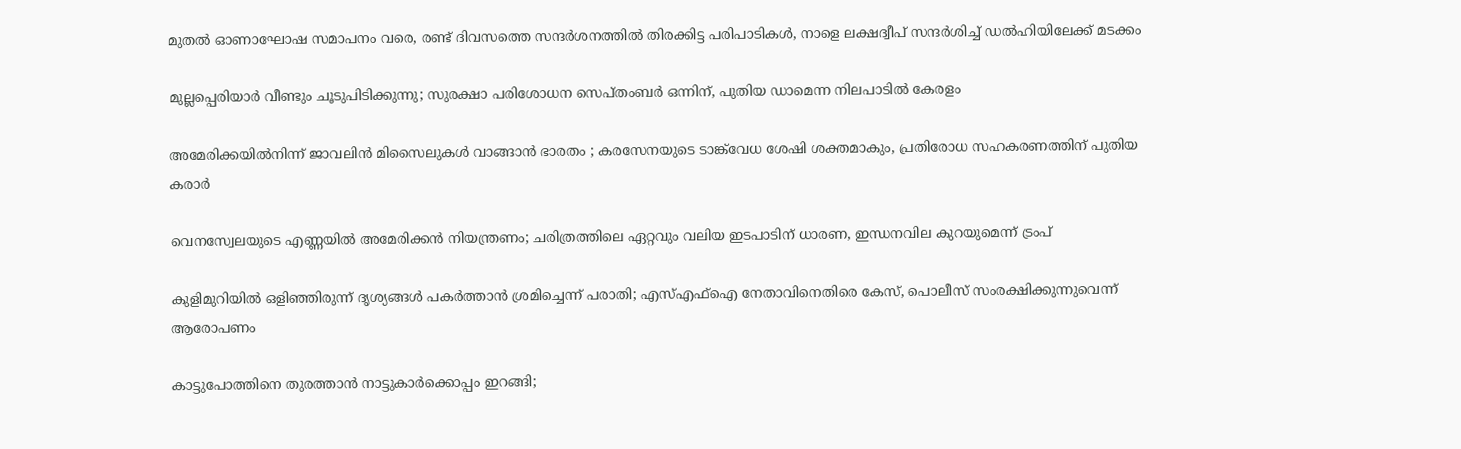മുതൽ ഓണാഘോഷ സമാപനം വരെ, രണ്ട് ദിവസത്തെ സന്ദർശനത്തിൽ തിരക്കിട്ട പരിപാടികൾ, നാളെ ലക്ഷദ്വീപ് സന്ദർശിച്ച് ഡൽഹിയിലേക്ക് മടക്കം

മുല്ലപ്പെരിയാർ വീണ്ടും ചൂടുപിടിക്കുന്നു; സുരക്ഷാ പരിശോധന സെപ്തംബർ ഒന്നിന്, പുതിയ ഡാമെന്ന നിലപാടിൽ കേരളം

അമേരിക്കയിൽനിന്ന് ജാവലിൻ മിസൈലുകൾ വാങ്ങാൻ ഭാരതം ; കരസേനയുടെ ടാങ്ക്‌വേധ ശേഷി ശക്തമാകും, പ്രതിരോധ സഹകരണത്തിന് പുതിയ കരാർ

വെനസ്വേലയുടെ എണ്ണയിൽ അമേരിക്കൻ നിയന്ത്രണം; ചരിത്രത്തിലെ ഏറ്റവും വലിയ ഇടപാടിന് ധാരണ, ഇന്ധനവില കുറയുമെന്ന് ട്രംപ്

കുളിമുറിയിൽ ഒളിഞ്ഞിരുന്ന് ദൃശ്യങ്ങൾ പകർത്താൻ ശ്രമിച്ചെന്ന് പരാതി; എസ്എഫ്ഐ നേതാവിനെതിരെ കേസ്, പൊലീസ് സംരക്ഷിക്കുന്നുവെന്ന് ആരോപണം

കാട്ടുപോത്തിനെ തുരത്താൻ നാട്ടുകാർക്കൊപ്പം ഇറങ്ങി;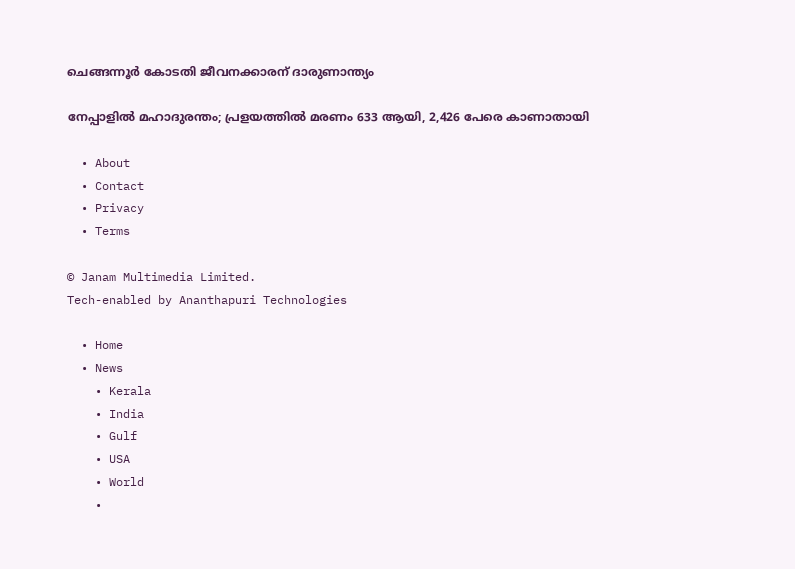ചെങ്ങന്നൂർ കോടതി ജീവനക്കാരന് ദാരുണാന്ത്യം

നേപ്പാളിൽ മഹാദുരന്തം; പ്രളയത്തിൽ മരണം 633 ആയി, 2,426 പേരെ കാണാതായി

  • About
  • Contact
  • Privacy
  • Terms

© Janam Multimedia Limited.
Tech-enabled by Ananthapuri Technologies

  • Home
  • News
    • Kerala
    • India
    • Gulf
    • USA
    • World
    •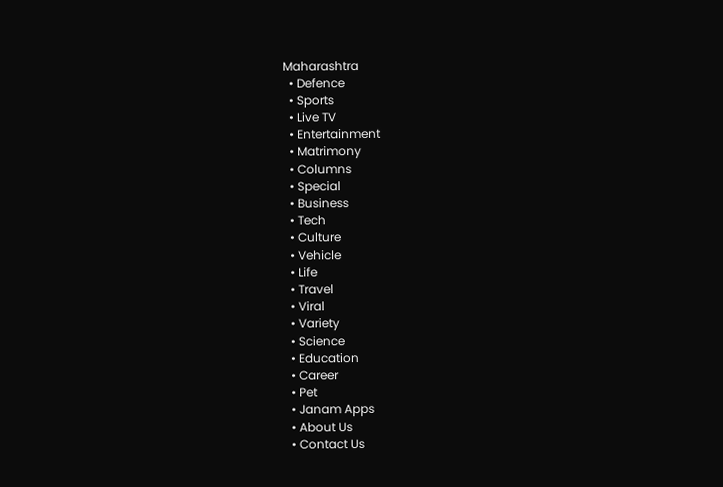Maharashtra
  • Defence
  • Sports
  • Live TV
  • Entertainment
  • Matrimony
  • Columns
  • Special
  • Business
  • Tech
  • Culture
  • Vehicle
  • Life
  • Travel
  • Viral
  • Variety
  • Science
  • Education
  • Career
  • Pet
  • Janam Apps
  • About Us
  • Contact Us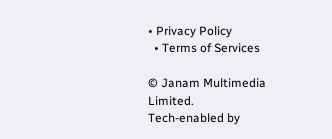• Privacy Policy
  • Terms of Services

© Janam Multimedia Limited.
Tech-enabled by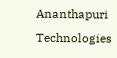Ananthapuri Technologies